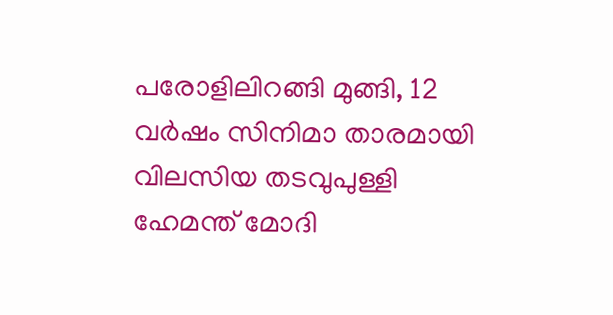പരോളിലിറങ്ങി മുങ്ങി, 12 വർഷം സിനിമാ താരമായി വിലസിയ തടവുപുള്ളി ഹേമന്ത് മോദി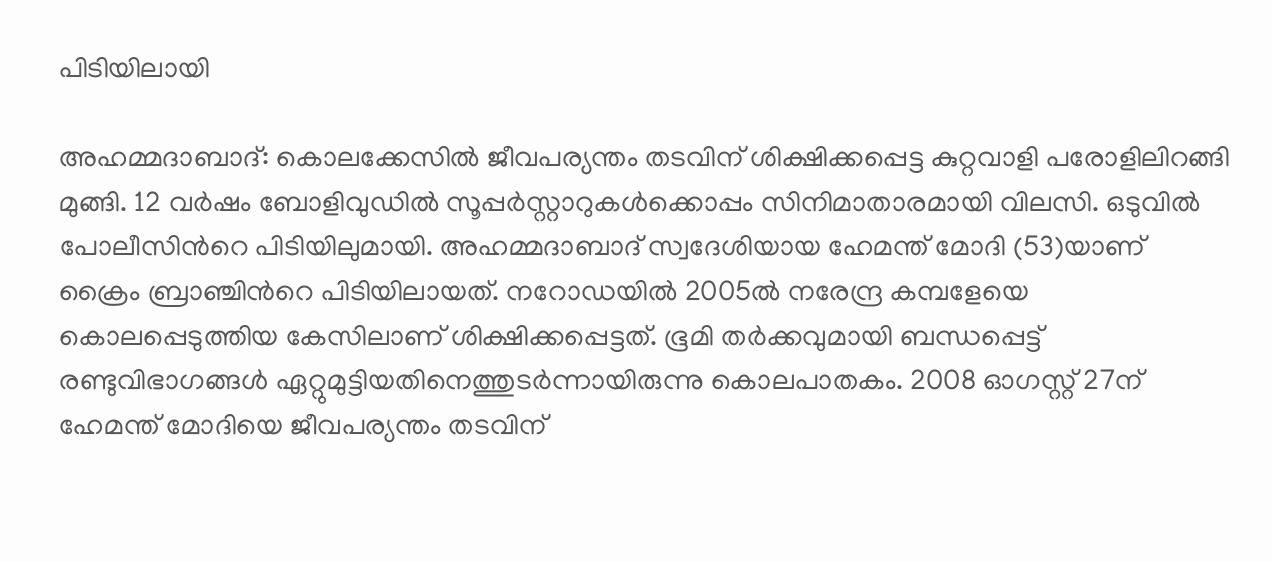പിടിയിലായി

അഹമ്മദാബാദ്: കൊലക്കേസിൽ ജീവപര്യന്തം തടവിന് ശിക്ഷിക്കപ്പെട്ട കുറ്റവാളി പരോളിലിറങ്ങി മുങ്ങി. 12 വർഷം ബോളിവുഡിൽ സൂപ്പർസ്റ്റാറുകൾക്കൊപ്പം സിനിമാതാരമായി വിലസി. ഒടുവിൽ പോലീസിന്‍റെ പിടിയിലുമായി. അഹമ്മദാബാദ് സ്വദേശിയായ ഹേമന്ത് മോദി (53)യാണ് ക്രൈം ബ്രാഞ്ചിന്‍റെ പിടിയിലായത്. നറോഡയിൽ 2005ൽ നരേന്ദ്ര കമ്പളേയെ കൊലപ്പെടുത്തിയ കേസിലാണ് ശിക്ഷിക്കപ്പെട്ടത്. ഭൂമി തർക്കവുമായി ബന്ധപ്പെട്ട് രണ്ടുവിഭാഗങ്ങൾ ഏറ്റുമുട്ടിയതിനെത്തുടർന്നായിരുന്നു കൊലപാതകം. 2008 ഓഗസ്റ്റ് 27ന് ഹേമന്ത് മോദിയെ ജീവപര്യന്തം തടവിന്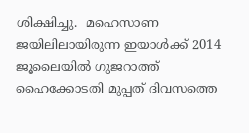ശിക്ഷിച്ചു.  മഹെസാണ ജയിലിലായിരുന്ന ഇയാൾക്ക് 2014 ജൂലൈയിൽ ഗുജറാത്ത് ഹൈക്കോടതി മുപ്പത് ദിവസത്തെ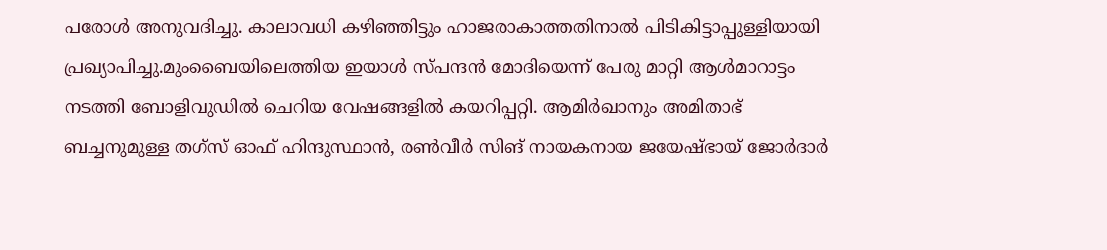പരോൾ അനുവദിച്ചു. കാലാവധി കഴിഞ്ഞിട്ടും ഹാജരാകാത്തതിനാൽ പിടികിട്ടാപ്പുള്ളിയായി പ്രഖ്യാപിച്ചു.മുംബൈയിലെത്തിയ ഇയാൾ സ്പന്ദൻ മോദിയെന്ന് പേരു മാറ്റി ആൾമാറാട്ടം നടത്തി ബോളിവുഡിൽ ചെറിയ വേഷങ്ങളിൽ കയറിപ്പറ്റി. ആമിർഖാനും അമിതാഭ് ബച്ചനുമുള്ള തഗ്‌സ് ഓഫ് ഹിന്ദുസ്ഥാൻ, രൺവീർ സിങ് നായകനായ ജയേഷ്ഭായ് ജോർദാർ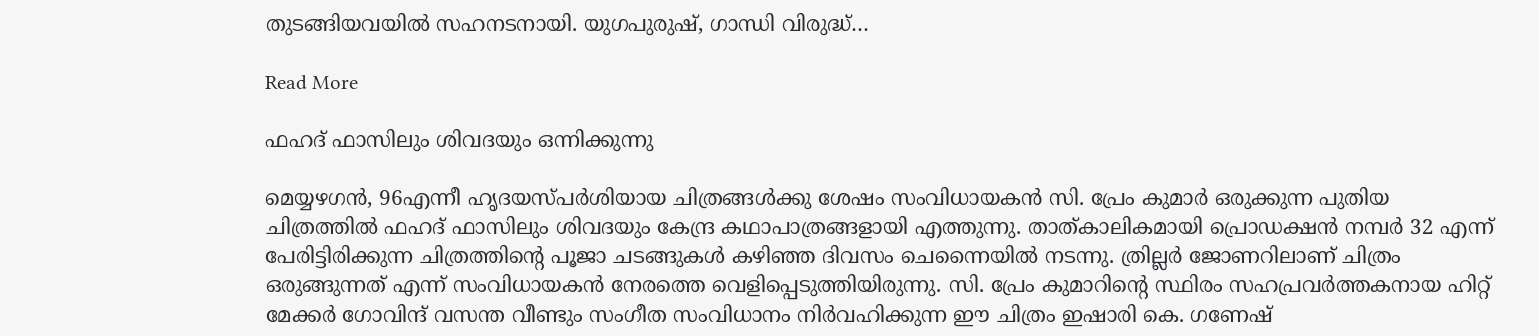തുടങ്ങിയവയിൽ സഹനടനായി. യുഗപുരുഷ്, ഗാന്ധി വിരുദ്ധ്…

Read More

ഫഹദ് ഫാസിലും ശിവദയും ഒന്നിക്കുന്നു

മെയ്യഴഗൻ, 96എന്നീ ഹൃദയസ്പർശിയായ ചിത്രങ്ങൾക്കു ശേഷം സംവിധായകൻ സി. പ്രേം കുമാർ ഒരുക്കുന്ന പുതിയ ചിത്രത്തിൽ ഫഹദ് ഫാസിലും ശിവദയും കേന്ദ്ര കഥാപാത്രങ്ങളായി എത്തുന്നു. താത്കാലികമായി പ്രൊഡക്ഷൻ നമ്പർ 32 എന്ന് പേരിട്ടിരിക്കുന്ന ചിത്രത്തിന്‍റെ പൂജാ ചടങ്ങുകൾ കഴിഞ്ഞ ദിവസം ചെന്നൈയിൽ നടന്നു. ത്രില്ലർ ജോണറിലാണ് ചിത്രം ഒരുങ്ങുന്നത് എന്ന് സംവിധായകൻ നേരത്തെ വെളിപ്പെടുത്തിയിരുന്നു. സി. പ്രേം കുമാറിന്‍റെ സ്ഥിരം സഹപ്രവർത്തകനായ ഹിറ്റ് മേക്കർ ഗോവിന്ദ് വസന്ത വീണ്ടും സംഗീത സംവിധാനം നിർവഹിക്കുന്ന ഈ ചിത്രം ഇഷാരി കെ. ഗണേഷ്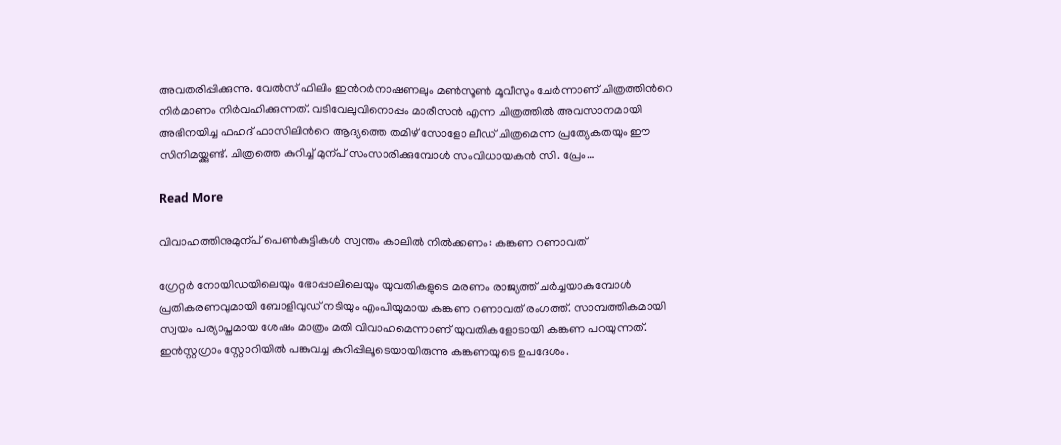അവതരിപ്പിക്കുന്നു. വേൽസ് ഫിലിം ഇന്‍റർനാഷണലും മൺസൂൺ മൂവീസും ചേർന്നാണ് ചിത്രത്തിന്‍റെ നിർമാണം നിർവഹിക്കുന്നത്. വടിവേലുവിനൊപ്പം മാരീസൻ എന്ന ചിത്രത്തിൽ അവസാനമായി അഭിനയിച്ച ഫഹദ് ഫാസിലിന്‍റെ ആദ്യത്തെ തമിഴ് സോളോ ലീഡ് ചിത്രമെന്ന പ്രത്യേകതയും ഈ സിനിമയ്ക്കുണ്ട്. ചിത്രത്തെ കുറിച്ച് മുന്പ് സംസാരിക്കുമ്പോൾ സംവിധായകൻ സി. പ്രേം…

Read More

വിവാഹത്തിനുമുന്പ് പെൺകുട്ടികൾ സ്വന്തം കാലില്‍ നില്‍ക്കണം: കങ്കണ റണാവത്

ഗ്രേറ്റര്‍ നോയിഡയിലെയും ഭോപ്പാലിലെയും യുവതികളുടെ മരണം രാജ്യത്ത് ചര്‍ച്ചയാകുമ്പോള്‍ പ്രതികരണവുമായി ബോളിവുഡ് നടിയും എംപിയുമായ കങ്കണ റണാവത് രംഗത്ത്. സാമ്പത്തികമായി സ്വയം പര്യാപ്തമായ ശേഷം മാത്രം മതി വിവാഹമെന്നാണ് യുവതികളോടായി കങ്കണ പറയുന്നത്. ഇന്‍സ്റ്റഗ്രാം സ്റ്റോറിയില്‍ പങ്കുവച്ച കുറിപ്പിലൂടെയായിരുന്നു കങ്കണയുടെ ഉപദേശം.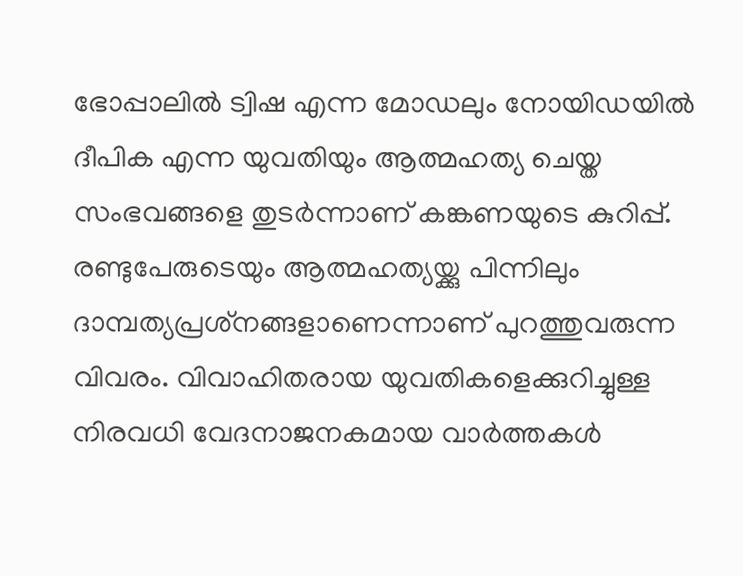ഭോപ്പാലില്‍ ട്വിഷ എന്ന മോഡലും നോയിഡയില്‍ ദീപിക എന്ന യുവതിയും ആത്മഹത്യ ചെയ്ത സംഭവങ്ങളെ തുടര്‍ന്നാണ് കങ്കണയുടെ കുറിപ്പ്. രണ്ടുപേരുടെയും ആത്മഹത്യയ്ക്കു പിന്നിലും ദാമ്പത്യപ്രശ്‌നങ്ങളാണെന്നാണ് പുറത്തുവരുന്ന വിവരം. വിവാഹിതരായ യുവതികളെക്കുറിച്ചുള്ള നിരവധി വേദനാജനകമായ വാര്‍ത്തകള്‍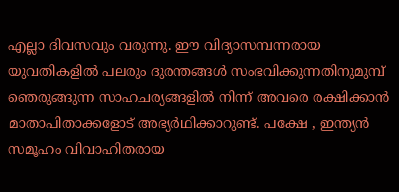എല്ലാ ദിവസവും വരുന്നു. ഈ വിദ്യാസമ്പന്നരായ യുവതികളില്‍ പലരും ദുരന്തങ്ങള്‍ സംഭവിക്കുന്നതിനുമുമ്പ് ഞെരുങ്ങുന്ന സാഹചര്യങ്ങളില്‍ നിന്ന് അവരെ രക്ഷിക്കാന്‍ മാതാപിതാക്കളോട് അഭ്യര്‍ഥിക്കാറുണ്ട്. പക്ഷേ , ഇന്ത്യന്‍ സമൂഹം വിവാഹിതരായ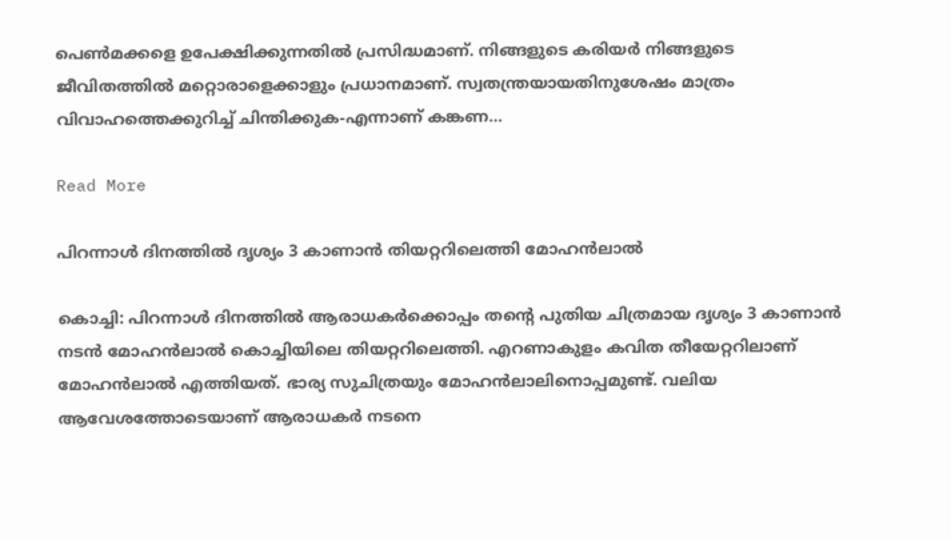പെണ്‍മക്കളെ ഉപേക്ഷിക്കുന്നതില്‍ പ്രസിദ്ധമാണ്. നിങ്ങളുടെ കരിയര്‍ നിങ്ങളുടെ ജീവിതത്തിൽ മറ്റൊരാളെക്കാളും പ്രധാനമാണ്. സ്വതന്ത്രയായതിനുശേഷം മാത്രം വിവാഹത്തെക്കുറിച്ച് ചിന്തിക്കുക-എന്നാണ് കങ്കണ…

Read More

പിറന്നാള്‍ ദിനത്തില്‍ ദൃശ്യം 3 കാണാന്‍ തിയറ്ററിലെത്തി മോഹന്‍ലാല്‍

കൊച്ചി: പിറന്നാള്‍ ദിനത്തില്‍ ആരാധകര്‍ക്കൊപ്പം തന്‍റെ പുതിയ ചിത്രമായ ദൃശ്യം 3 കാണാന്‍ നടന്‍ മോഹന്‍ലാല്‍ കൊച്ചിയിലെ തിയറ്ററിലെത്തി. എറണാകുളം കവിത തീയേറ്ററിലാണ് മോഹന്‍ലാല്‍ എത്തിയത്. ഭാര്യ സുചിത്രയും മോഹന്‍ലാലിനൊപ്പമുണ്ട്. വലിയ ആവേശത്തോടെയാണ് ആരാധകര്‍ നടനെ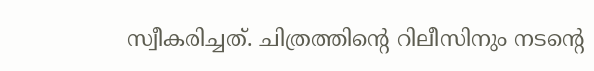സ്വീകരിച്ചത്. ചിത്രത്തിന്‍റെ റിലീസിനും നടന്‍റെ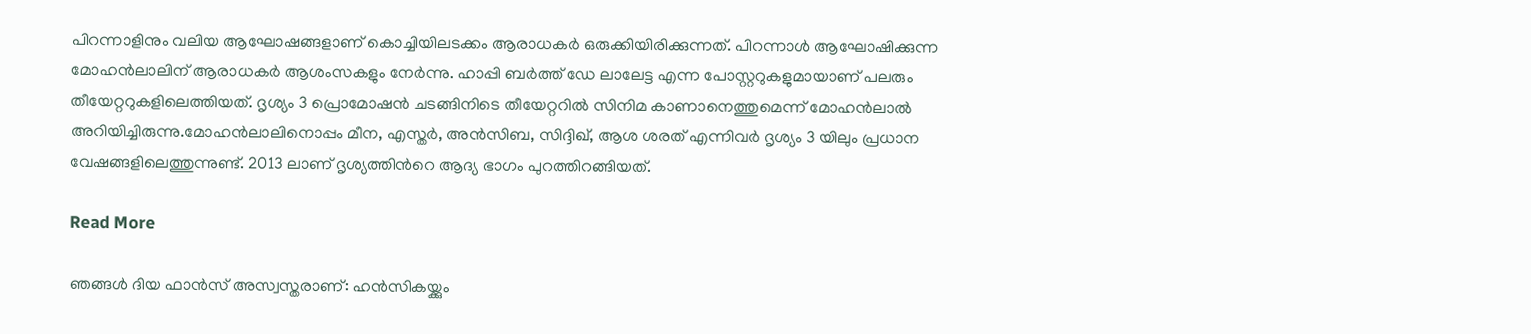പിറന്നാളിനും വലിയ ആഘോഷങ്ങളാണ് കൊച്ചിയിലടക്കം ആരാധകര്‍ ഒരുക്കിയിരിക്കുന്നത്. പിറന്നാള്‍ ആഘോഷിക്കുന്ന മോഹന്‍ലാലിന് ആരാധകര്‍ ആശംസകളും നേര്‍ന്നു. ഹാപ്പി ബര്‍ത്ത് ഡേ ലാലേട്ട എന്ന പോസ്റ്ററുകളുമായാണ് പലരും തീയേറ്ററുകളിലെത്തിയത്. ദൃശ്യം 3 പ്രൊമോഷന്‍ ചടങ്ങിനിടെ തീയേറ്ററില്‍ സിനിമ കാണാനെത്തുമെന്ന് മോഹന്‍ലാല്‍ അറിയിച്ചിരുന്നു.മോഹന്‍ലാലിനൊപ്പം മീന, എസ്തര്‍, അന്‍സിബ, സിദ്ദിഖ്, ആശ ശരത് എന്നിവര്‍ ദൃശ്യം 3 യിലും പ്രധാന വേഷങ്ങളിലെത്തുന്നുണ്ട്. 2013 ലാണ് ദൃശ്യത്തിന്‍റെ ആദ്യ ഭാഗം പുറത്തിറങ്ങിയത്.

Read More

ഞങ്ങൾ ദിയ ഫാൻസ് അസ്വസ്തരാണ്: ഹൻസികയ്ക്കും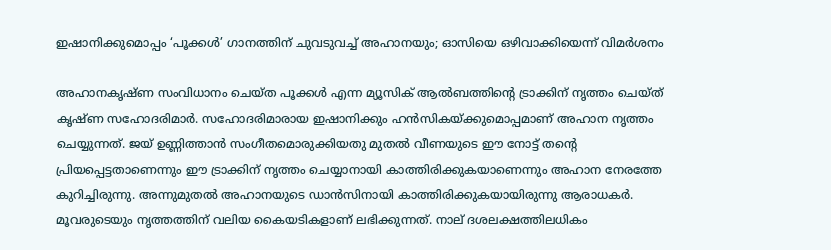ഇഷാനിക്കുമൊപ്പം ‘പൂക്കൾ’ ഗാനത്തിന് ചുവടുവച്ച് അഹാനയും; ഓസിയെ ഒഴിവാക്കിയെന്ന് വിമർശനം

അഹാനകൃഷ്ണ സംവിധാനം ചെയ്ത പൂക്കൾ എന്ന മ്യൂസിക് ആൽബത്തിന്‍റെ ട്രാക്കിന് നൃത്തം ചെയ്ത് കൃഷ്ണ സഹോദരിമാർ. സഹോദരിമാരായ ഇഷാനിക്കും ഹൻസികയ്ക്കുമൊപ്പമാണ് അഹാന നൃത്തം ചെയ്യുന്നത്. ജയ് ഉണ്ണിത്താൻ സംഗീതമൊരുക്കിയതു മുതൽ വീണയുടെ ഈ നോട്ട് തന്‍റെ പ്രിയപ്പെട്ടതാണെന്നും ഈ ട്രാക്കിന് നൃത്തം ചെയ്യാനായി കാത്തിരിക്കുകയാണെന്നും അഹാന നേരത്തേ കുറിച്ചിരുന്നു. അന്നുമുതൽ അഹാനയുടെ ഡാൻസിനായി കാത്തിരിക്കുകയായിരുന്നു ആരാധകർ. മൂവരുടെയും നൃത്തത്തിന് വലിയ കൈയടികളാണ് ലഭിക്കുന്നത്. നാല് ദശലക്ഷത്തിലധികം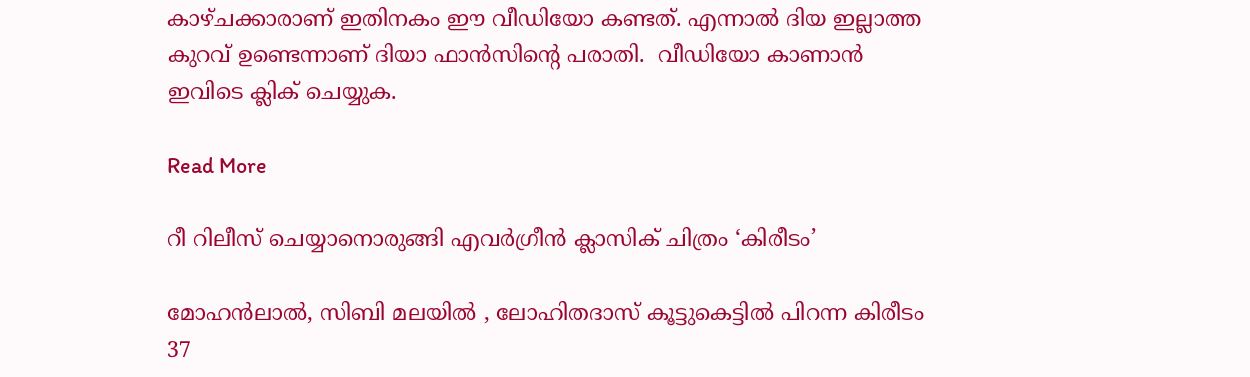കാഴ്ചക്കാരാണ് ഇതിനകം ഈ വീഡിയോ കണ്ടത്. എന്നാൽ ദിയ ഇല്ലാത്ത കുറവ് ഉണ്ടെന്നാണ് ദിയാ ഫാൻസിന്‍റെ പരാതി.  വീഡിയോ കാണാൻ ഇവിടെ ക്ലിക് ചെയ്യുക.

Read More

റീ റിലീസ് ചെയ്യാനൊരുങ്ങി എവർഗ്രീൻ ക്ലാസിക് ചിത്രം ‘കിരീടം’

മോഹൻലാൽ, സിബി മലയിൽ , ലോഹിതദാസ് കൂട്ടുകെട്ടിൽ പിറന്ന കിരീടം 37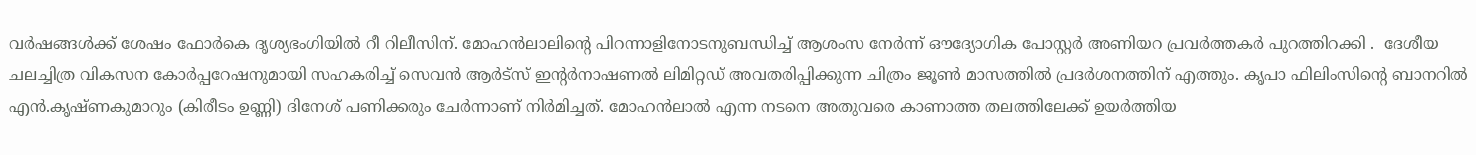വർഷങ്ങൾക്ക് ശേഷം ഫോർകെ ദൃശ്യഭംഗിയിൽ റീ റിലീസിന്. മോഹൻലാലിന്‍റെ പിറന്നാളിനോടനുബന്ധിച്ച് ആശംസ നേർന്ന് ഔദ്യോഗിക പോസ്റ്റർ അണിയറ പ്രവർത്തകർ പുറത്തിറക്കി .  ദേശീയ ചലച്ചിത്ര വികസന കോർപ്പറേഷനുമായി സഹകരിച്ച് സെവൻ ആർട്സ് ഇന്‍റർനാഷണൽ ലിമിറ്റഡ് അവതരിപ്പിക്കുന്ന ചിത്രം ജൂൺ മാസത്തിൽ പ്രദർശനത്തിന് എത്തും. കൃപാ ഫിലിംസിന്‍റെ ബാനറിൽ എൻ.കൃഷ്ണകുമാറും (കിരീടം ഉണ്ണി) ദിനേശ് പണിക്കരും ചേർന്നാണ് നിർമിച്ചത്. മോഹൻലാൽ എന്ന നടനെ അതുവരെ കാണാത്ത തലത്തിലേക്ക് ഉയർത്തിയ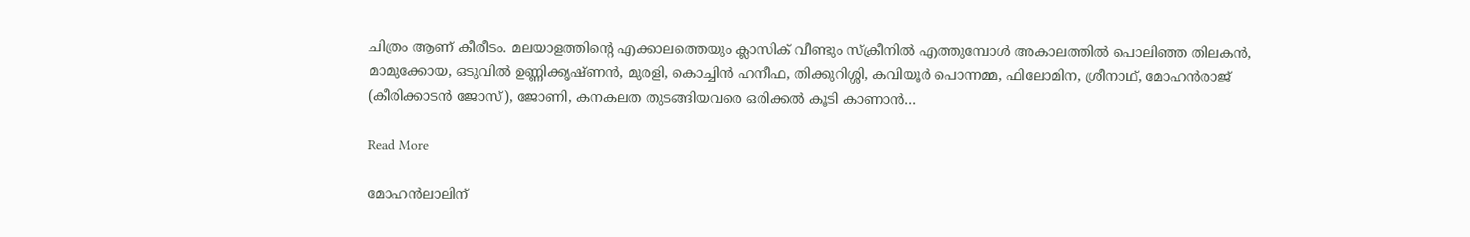ചിത്രം ആണ് കീരീടം. മലയാളത്തിന്‍റെ എക്കാലത്തെയും ക്ലാസിക് വീണ്ടും സ്ക്രീനിൽ എത്തുമ്പോൾ അകാലത്തിൽ പൊലിഞ്ഞ തിലകൻ, മാമുക്കോയ, ഒടുവിൽ ഉണ്ണിക്കൃഷ്ണൻ, മുരളി, കൊച്ചിൻ‍ ഹനീഫ, തിക്കുറിശ്ശി, കവിയൂർ പൊന്നമ്മ, ഫിലോമിന, ശ്രീനാഥ്, മോഹൻരാജ് (കീരിക്കാടൻ ജോസ്), ജോണി, കനകലത തുടങ്ങിയവരെ ഒരിക്കൽ കൂടി കാണാൻ…

Read More

മോഹൻലാലിന്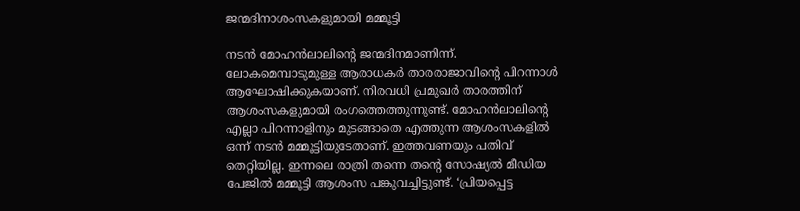ജന്മദിനാശംസകളുമായി മമ്മൂട്ടി

നടൻ മോഹൻലാലിന്‍റെ ജന്മദിനമാണിന്ന്. ലോകമെമ്പാടുമുള്ള ആരാധകർ താരരാജാവിന്‍റെ പിറന്നാൾ ആഘോഷിക്കുകയാണ്. നിരവധി പ്രമുഖർ താരത്തിന് ആശംസകളുമായി രംഗത്തെത്തുന്നുണ്ട്. മോഹൻലാലിന്‍റെ എല്ലാ പിറന്നാളിനും മുടങ്ങാതെ എത്തുന്ന ആശംസകളിൽ ഒന്ന് നടൻ മമ്മൂട്ടിയുടേതാണ്. ഇത്തവണയും പതിവ് തെറ്റിയില്ല. ഇന്നലെ രാത്രി തന്നെ തന്‍റെ സോഷ്യൽ മീഡിയ പേജിൽ മമ്മൂട്ടി ആശംസ പങ്കുവച്ചിട്ടുണ്ട്. ‘പ്രിയപ്പെട്ട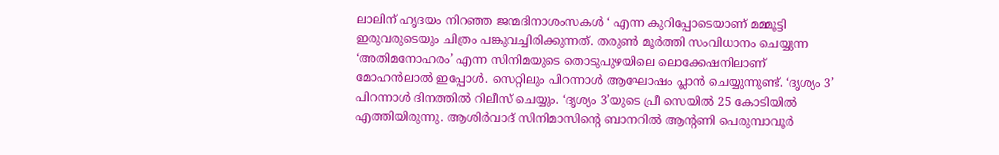ലാലിന് ഹൃദയം നിറഞ്ഞ ജന്മദിനാശംസകൾ ‘ എന്ന കുറിപ്പോടെയാണ് മമ്മൂട്ടി ഇരുവരുടെയും ചിത്രം പങ്കുവച്ചിരിക്കുന്നത്. തരുൺ മൂർത്തി സംവിധാനം ചെയ്യുന്ന ‘അതിമനോഹരം’ എന്ന സിനിമയുടെ തൊടുപുഴയിലെ ലൊക്കേഷനിലാണ് മോഹൻലാൽ ഇപ്പോൾ. സെറ്റിലും പിറന്നാൾ ആഘോഷം പ്ലാൻ ചെയ്യുന്നുണ്ട്. ‘ദൃശ്യം 3’ പിറന്നാൾ ദിനത്തിൽ റിലീസ് ചെയ്യും. ‘ദൃശ്യം 3’യുടെ പ്രീ സെയിൽ 25 കോടിയിൽ എത്തിയിരുന്നു. ആശിർവാദ് സിനിമാസിന്‍റെ ബാനറിൽ ആന്‍റണി പെരുമ്പാവൂർ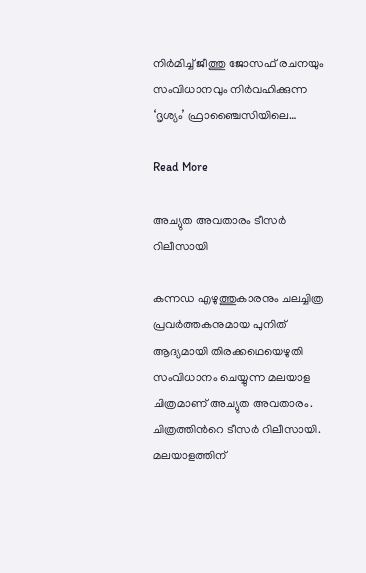നിർമിച്ച് ജീത്തു ജോസഫ് രചനയും സംവിധാനവും നിർവഹിക്കുന്ന ‘ദൃശ്യം’ ഫ്രാഞ്ചൈസിയിലെ…

Read More

അച്യുത അവതാരം ടീസർ റിലീസായി

കന്നഡ എഴുത്തുകാരനും ചലച്ചിത്ര പ്രവർത്തകനുമായ പുനിത് ആദ്യമായി തിരക്കഥെയെഴുതി സംവിധാനം ചെയ്യുന്ന മലയാള ചിത്രമാണ് അച്യുത അവതാരം. ചിത്രത്തിന്‍റെ ടീസർ റിലീസായി. മലയാളത്തിന്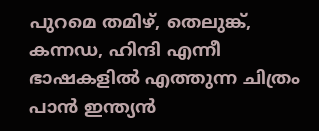പുറമെ തമിഴ്, തെലുങ്ക്, കന്നഡ, ഹിന്ദി എന്നീ ഭാഷകളിൽ എത്തുന്ന ചിത്രം പാൻ ഇന്ത്യൻ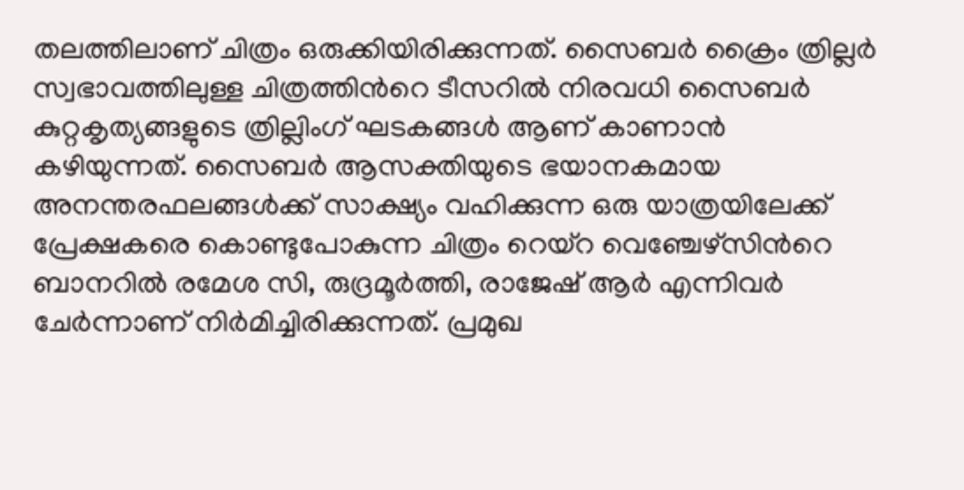തലത്തിലാണ് ചിത്രം ഒരുക്കിയിരിക്കുന്നത്. സൈബർ ക്രൈം ത്രില്ലർ സ്വഭാവത്തിലുള്ള ചിത്രത്തിന്‍റെ ടീസറിൽ നിരവധി സൈബർ കുറ്റകൃത്യങ്ങളുടെ ത്രില്ലിംഗ് ഘടകങ്ങൾ ആണ് കാണാൻ കഴിയുന്നത്. സൈബർ ആസക്തിയുടെ ഭയാനകമായ അനന്തരഫലങ്ങൾക്ക് സാക്ഷ്യം വഹിക്കുന്ന ഒരു യാത്രയിലേക്ക് പ്രേക്ഷകരെ കൊണ്ടുപോകുന്ന ചിത്രം റെയ്‌റ വെഞ്ചേഴ്‌സിന്‍റെ ബാനറിൽ രമേശ സി, രുദ്രമൂർത്തി, രാജേഷ് ആർ എന്നിവർ ചേർന്നാണ് നിർമിച്ചിരിക്കുന്നത്. പ്രമുഖ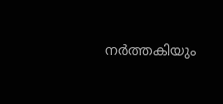നർത്തകിയും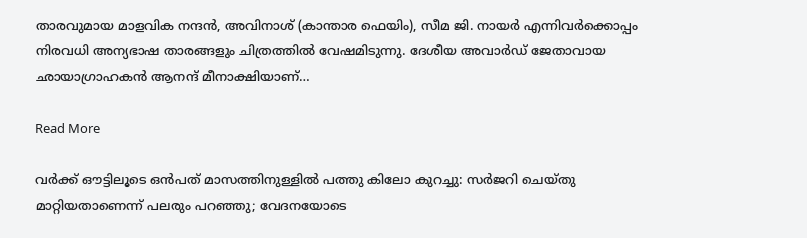താരവുമായ മാളവിക നന്ദൻ, അവിനാശ് (കാന്താര ഫെയിം), സീമ ജി. നായർ എന്നിവർക്കൊപ്പം നിരവധി അന്യഭാഷ താരങ്ങളും ചിത്രത്തിൽ വേഷമിടുന്നു. ദേശീയ അവാർഡ് ജേതാവായ ഛായാഗ്രാഹകൻ ആനന്ദ് മീനാക്ഷിയാണ്…

Read More

വർക്ക് ഔട്ടിലൂടെ ഒൻപത് മാസത്തിനുള്ളിൽ പത്തു കിലോ കുറച്ചു: സർജറി ചെയ്തു മാറ്റിയതാണെന്ന് പലരും പറഞ്ഞു; വേദനയോടെ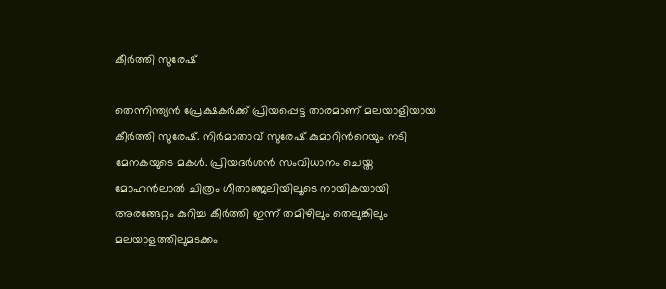കീർത്തി സുരേഷ്

തെന്നിന്ത്യൻ പ്രേക്ഷകർക്ക് പ്രിയപ്പെട്ട താരമാണ് മലയാളിയായ കീർത്തി സുരേഷ്. നിർമാതാവ് സുരേഷ് കുമാറിന്‍റെയും നടി മേനകയുടെ മകൾ. പ്രിയദർശൻ സംവിധാനം ചെയ്ത മോഹൻലാൽ ചിത്രം ഗീതാഞ്ജലിയിലൂടെ നായികയായി അരങ്ങേറ്റം കുറിച്ച കീർത്തി ഇന്ന് തമിഴിലും തെലുങ്കിലും മലയാളത്തിലുമടക്കം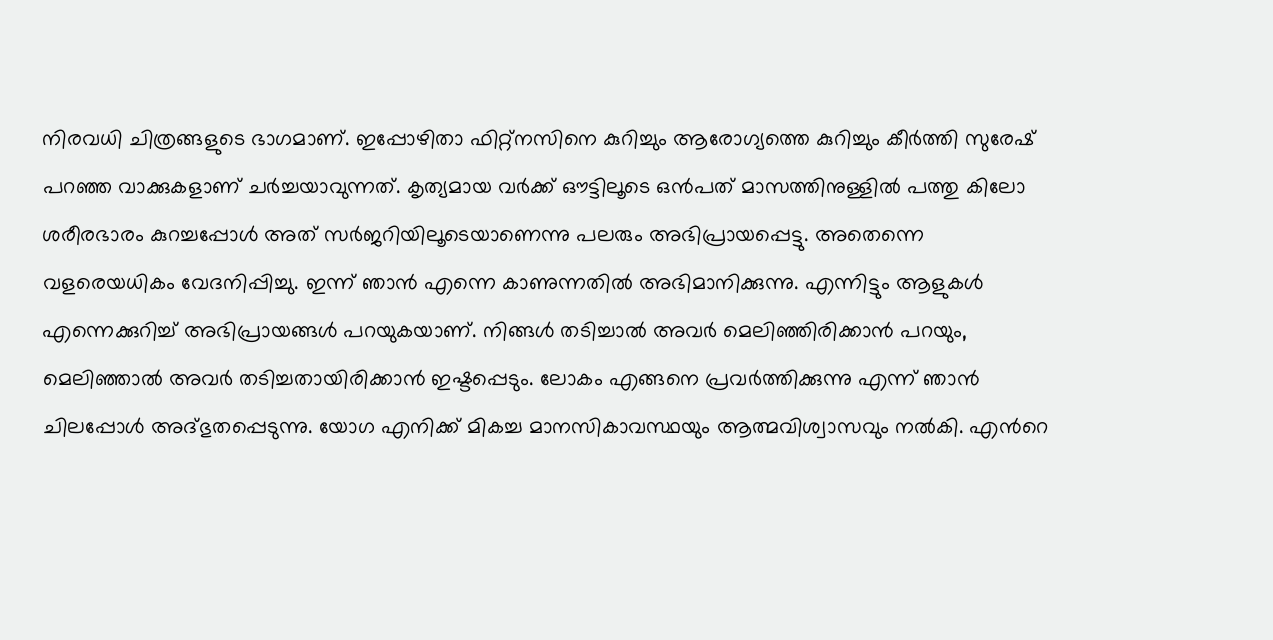നിരവധി ചിത്രങ്ങളുടെ ഭാഗമാണ്. ഇപ്പോഴിതാ ഫിറ്റ്നസിനെ കുറിച്ചും ആരോഗ്യത്തെ കുറിച്ചും കീർത്തി സുരേഷ് പറഞ്ഞ വാക്കുകളാണ് ചർച്ചയാവുന്നത്. കൃത്യമായ വർക്ക് ഔട്ടിലൂടെ ഒൻപത് മാസത്തിനുള്ളിൽ പത്തു കിലോ ശരീരഭാരം കുറച്ചപ്പോൾ അത് സർജറിയിലൂടെയാണെന്നു പലരും അഭിപ്രായപ്പെട്ടു. അതെന്നെ വളരെയധികം വേദനിപ്പിച്ചു. ഇന്ന് ഞാൻ എന്നെ കാണുന്നതിൽ അഭിമാനിക്കുന്നു. എന്നിട്ടും ആളുകൾ എന്നെക്കുറിച്ച് അഭിപ്രായങ്ങൾ പറയുകയാണ്. നിങ്ങൾ തടിച്ചാൽ അവർ മെലിഞ്ഞിരിക്കാൻ പറയും, മെലിഞ്ഞാൽ അവർ തടിച്ചതായിരിക്കാൻ ഇഷ്ടപ്പെടും. ലോകം എങ്ങനെ പ്രവർത്തിക്കുന്നു എന്ന് ഞാൻ ചിലപ്പോൾ അദ്ഭുതപ്പെടുന്നു. യോഗ എനിക്ക് മികച്ച മാനസികാവസ്ഥയും ആത്മവിശ്വാസവും നൽകി. എന്‍റെ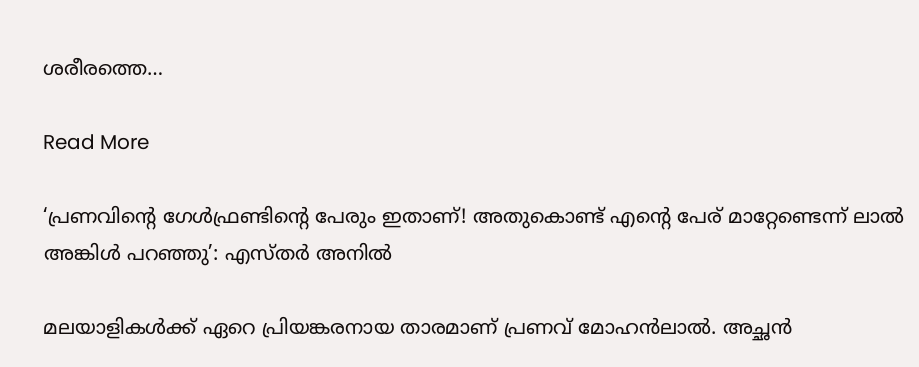ശരീരത്തെ…

Read More

‘പ്രണവിന്‍റെ ഗേൾഫ്രണ്ടിന്‍റെ പേരും ഇതാണ്! അതുകൊണ്ട് എന്‍റെ പേര് മാറ്റേണ്ടെന്ന് ലാൽ അങ്കിൾ പറഞ്ഞു’: എസ്തർ അനിൽ

മലയാളികള്‍ക്ക് ഏറെ പ്രിയങ്കരനായ താരമാണ് പ്രണവ് മോഹന്‍ലാല്‍. അച്ഛന്‍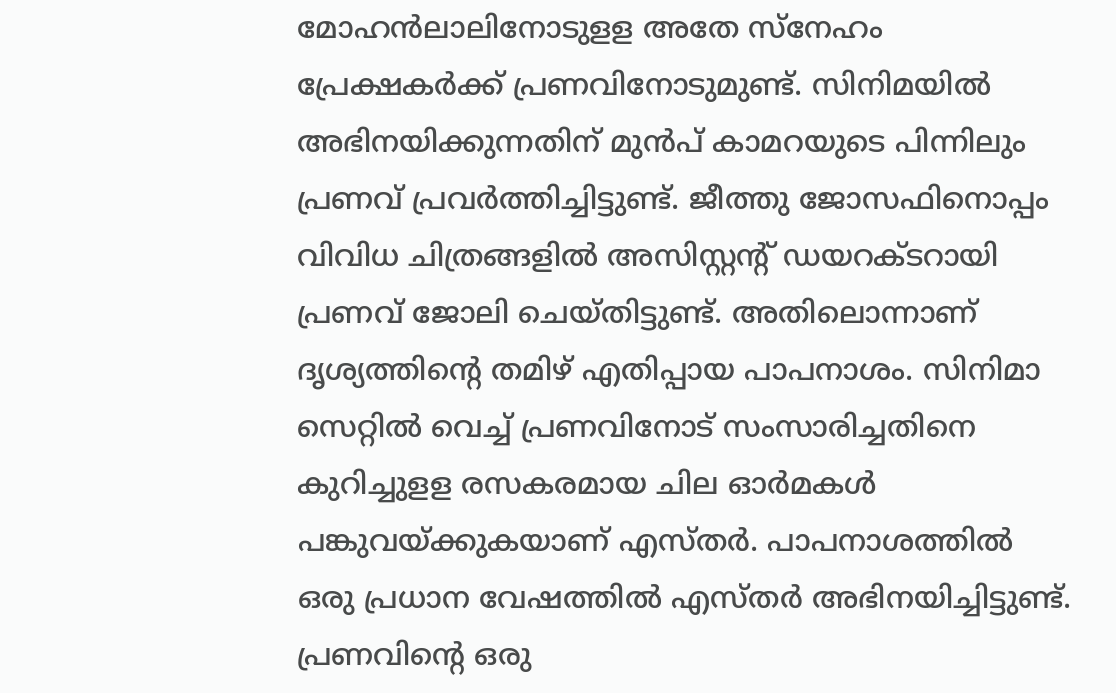മോഹന്‍ലാലിനോടുളള അതേ സ്‌നേഹം പ്രേക്ഷകര്‍ക്ക് പ്രണവിനോടുമുണ്ട്. സിനിമയില്‍ അഭിനയിക്കുന്നതിന് മുന്‍പ് കാമറയുടെ പിന്നിലും പ്രണവ് പ്രവര്‍ത്തിച്ചിട്ടുണ്ട്. ജീത്തു ജോസഫിനൊപ്പം വിവിധ ചിത്രങ്ങളില്‍ അസിസ്റ്റന്‍റ് ഡയറക്ടറായി പ്രണവ് ജോലി ചെയ്തിട്ടുണ്ട്. അതിലൊന്നാണ് ദൃശ്യത്തിന്‍റെ തമിഴ് എതിപ്പായ പാപനാശം. സിനിമാ സെറ്റില്‍ വെച്ച് പ്രണവിനോട് സംസാരിച്ചതിനെ കുറിച്ചുളള രസകരമായ ചില ഓര്‍മകള്‍ പങ്കുവയ്ക്കുകയാണ് എസ്തര്‍. പാപനാശത്തില്‍ ഒരു പ്രധാന വേഷത്തില്‍ എസ്തര്‍ അഭിനയിച്ചിട്ടുണ്ട്. പ്രണവിന്‍റെ ഒരു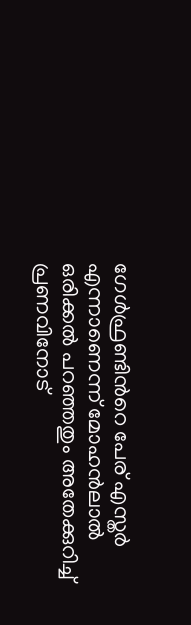ഗേള്‍ഫ്രണ്ടിന്‍റെ പേര് എസ്തര്‍ എന്നാണെന്ന് മോഹന്‍ലാല്‍ ഒരിക്കല്‍ പറഞ്ഞതും അതേക്കുറിച്ച് പ്രണവിനോട്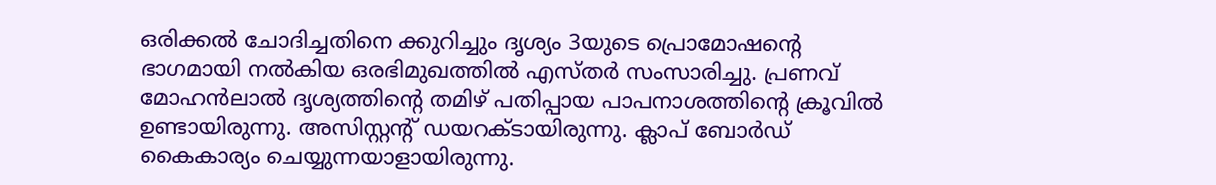ഒരിക്കല്‍ ചോദിച്ചതിനെ ക്കുറിച്ചും ദൃശ്യം 3യുടെ പ്രൊമോഷന്‍റെ ഭാഗമായി നല്‍കിയ ഒരഭിമുഖത്തിൽ എസ്തര്‍ സംസാരിച്ചു. പ്രണവ് മോഹൻലാൽ ദൃശ്യത്തിന്‍റെ തമിഴ് പതിപ്പായ പാപനാശത്തിന്‍റെ ക്രൂവിൽ ഉണ്ടായിരുന്നു. അസിസ്റ്റന്‍റ് ഡയറക്ടായിരുന്നു. ക്ലാപ് ബോർഡ് കൈകാര്യം ചെയ്യുന്നയാളായിരുന്നു.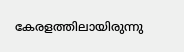കേരളത്തിലായിരുന്നു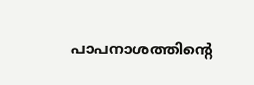പാപനാശത്തിന്‍റെ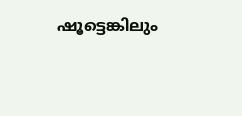ഷൂട്ടെങ്കിലും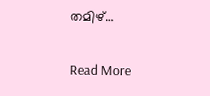തമിഴ്…

Read More